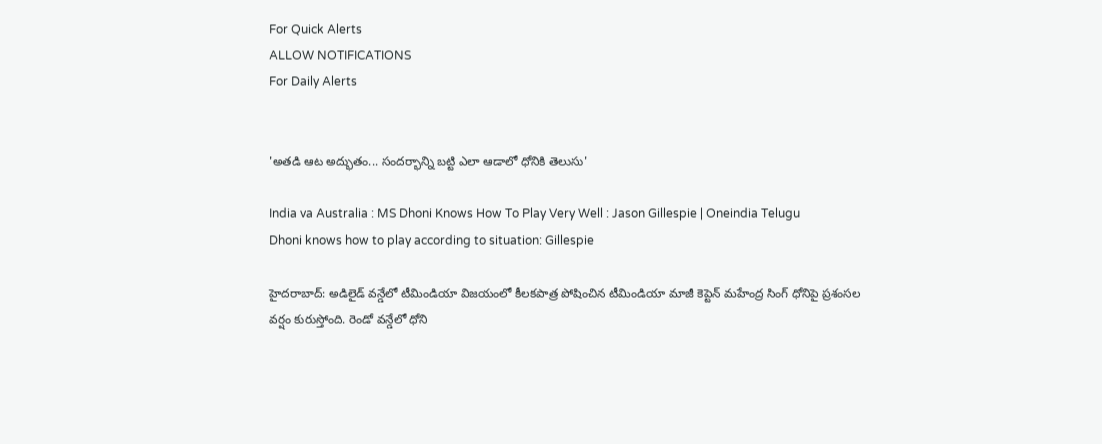For Quick Alerts
ALLOW NOTIFICATIONS
For Daily Alerts


'అతడి ఆట అద్భుతం... సందర్భాన్ని బట్టి ఎలా ఆడాలో ధోనికి తెలుసు'

India va Australia : MS Dhoni Knows How To Play Very Well : Jason Gillespie | Oneindia Telugu
Dhoni knows how to play according to situation: Gillespie

హైదరాబాద్: అడిలైడ్ వన్డేలో టీమిండియా విజయంలో కీలకపాత్ర పోషించిన టీమిండియా మాజీ కెప్టెన్ మహేంద్ర సింగ్ ధోనిపై ప్రశంసల వర్షం కురుస్తోంది. రెండో వన్డేలో ధోని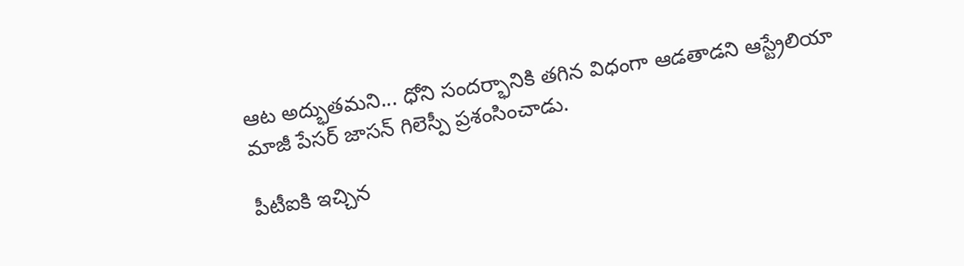ఆట అద్భుతమని... ధోని సందర్భానికి తగిన విధంగా ఆడతాడని ఆస్ట్రేలియా మాజీ పేసర్‌ జాసన్‌ గిలెస్పీ ప్రశంసించాడు.

పీటీఐకి ఇచ్చిన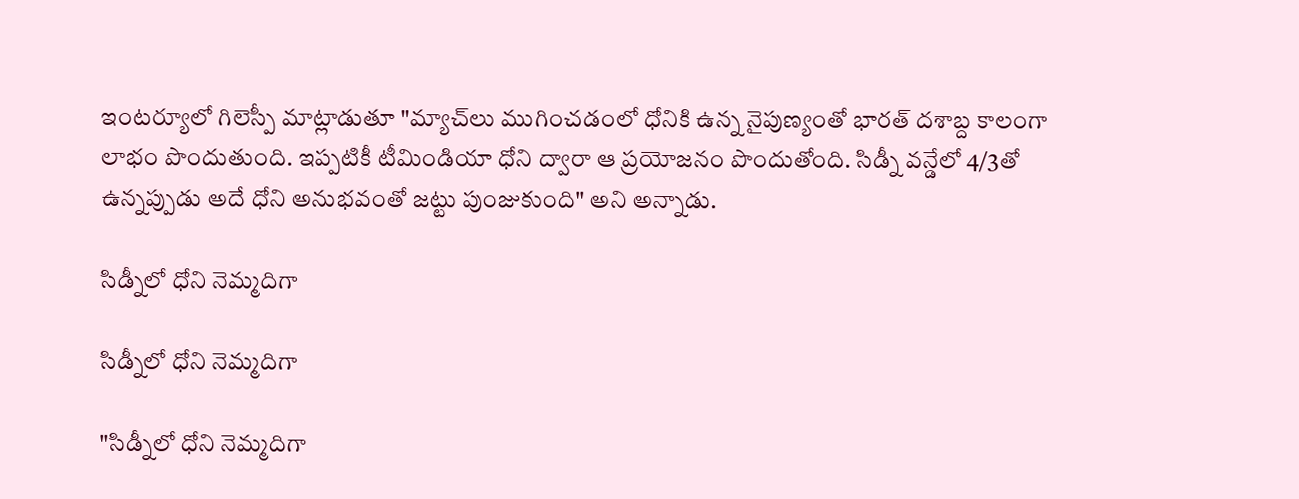ఇంటర్యూలో గిలెస్పీ మాట్లాడుతూ "మ్యాచ్‌లు ముగించడంలో ధోనికి ఉన్న నైపుణ్యంతో భారత్‌ దశాబ్ద కాలంగా లాభం పొందుతుంది. ఇప్పటికీ టీమిండియా ధోని ద్వారా ఆ ప్రయోజనం పొందుతోంది. సిడ్నీ వన్డేలో 4/3తో ఉన్నప్పుడు అదే ధోని అనుభవంతో జట్టు పుంజుకుంది" అని అన్నాడు.

సిడ్నీలో ధోని నెమ్మదిగా

సిడ్నీలో ధోని నెమ్మదిగా

"సిడ్నీలో ధోని నెమ్మదిగా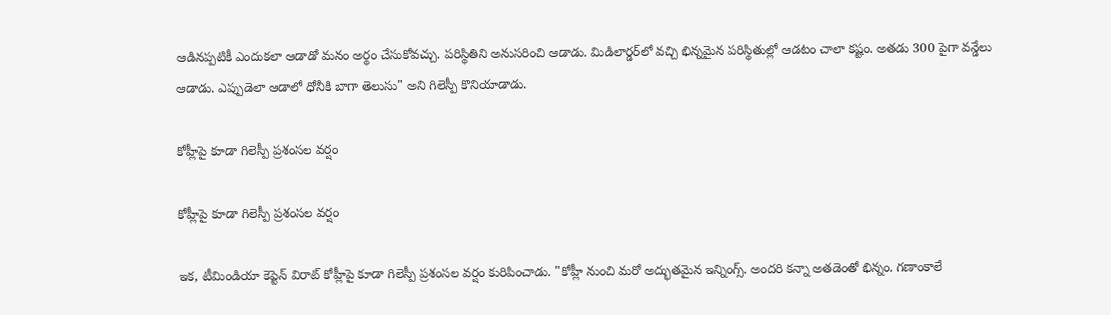ఆడినప్పటికీ ఎందుకలా ఆడాడో మనం అర్థం చేసుకోవచ్చు. పరిస్థితిని అనుసరించి ఆడాడు. మిడిలార్డర్‌లో వచ్చి భిన్నమైన పరిస్థితుల్లో ఆడటం చాలా కష్టం. అతడు 300 పైగా వన్డేలు ఆడాడు. ఎప్పుడెలా ఆడాలో ధోనీకి బాగా తెలుసు" అని గిలెస్పీ కొనియాడాడు.

కోహ్లీపై కూడా గిలెస్పీ ప్రశంసల వర్షం

కోహ్లీపై కూడా గిలెస్పీ ప్రశంసల వర్షం

ఇక, టీమిండియా కెప్టెన్ విరాట్ కోహ్లీపై కూడా గిలెస్పీ ప్రశంసల వర్షం కురిపించాడు. "కోహ్లీ నుంచి మరో అద్భుతమైన ఇన్నింగ్స్‌. అందరి కన్నా అతడెంతో భిన్నం. గణాంకాలే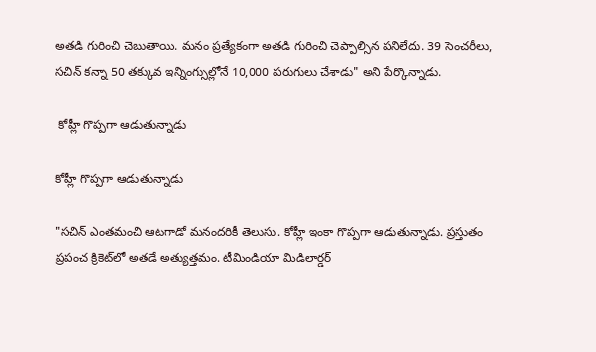అతడి గురించి చెబుతాయి. మనం ప్రత్యేకంగా అతడి గురించి చెప్పాల్సిన పనిలేదు. 39 సెంచరీలు, సచిన్‌ కన్నా 50 తక్కువ ఇన్నింగ్సుల్లోనే 10,000 పరుగులు చేశాడు" అని పేర్కొన్నాడు.

 కోహ్లీ గొప్పగా ఆడుతున్నాడు

కోహ్లీ గొప్పగా ఆడుతున్నాడు

"సచిన్ ఎంతమంచి ఆటగాడో మనందరికీ తెలుసు. కోహ్లీ ఇంకా గొప్పగా ఆడుతున్నాడు. ప్రస్తుతం ప్రపంచ క్రికెట్‌లో అతడే అత్యుత్తమం. టీమిండియా మిడిలార్డర్‌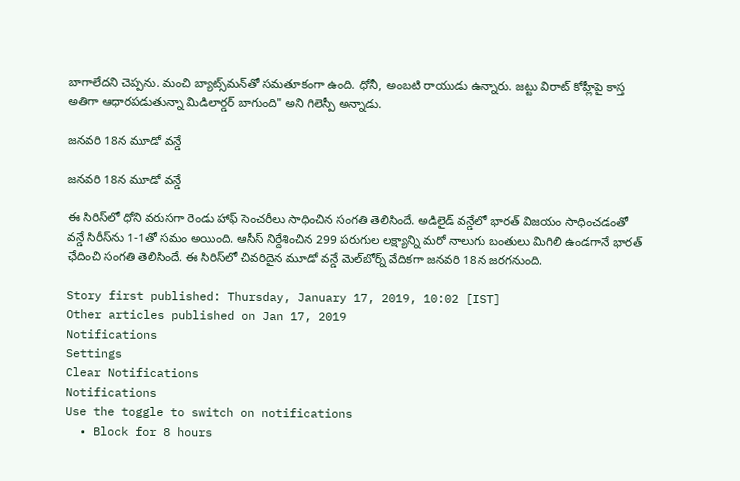బాగాలేదని చెప్పను. మంచి బ్యాట్స్‌మన్‌తో సమతూకంగా ఉంది. ధోనీ, అంబటి రాయుడు ఉన్నారు. జట్టు విరాట్‌ కోహ్లీపై కాస్త అతిగా ఆధారపడుతున్నా మిడిలార్డర్‌ బాగుంది" అని గిలెస్పీ అన్నాడు.

జనవరి 18న మూడో వన్డే

జనవరి 18న మూడో వన్డే

ఈ సిరిస్‌లో ధోని వరుసగా రెండు హాఫ్ సెంచరీలు సాధించిన సంగతి తెలిసిందే. అడిలైడ్ వన్డేలో భారత్ విజయం సాధించడంతో వన్డే సిరీస్‌ను 1-1తో సమం అయింది. ఆసీస్ నిర్దేశించిన 299 పరుగుల లక్ష్యాన్ని మరో నాలుగు బంతులు మిగిలి ఉండగానే భారత్ ఛేదించి సంగతి తెలిసిందే. ఈ సిరిస్‌లో చివరిదైన మూడో వన్డే మెల్‌బోర్న్‌ వేదికగా జనవరి 18న జరగనుంది.

Story first published: Thursday, January 17, 2019, 10:02 [IST]
Other articles published on Jan 17, 2019
Notifications
Settings
Clear Notifications
Notifications
Use the toggle to switch on notifications
  • Block for 8 hours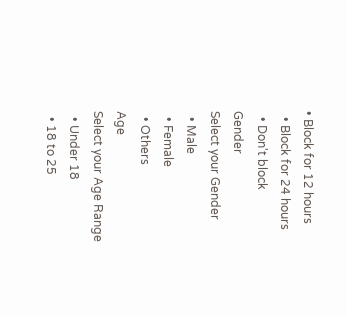• Block for 12 hours
  • Block for 24 hours
  • Don't block
Gender
Select your Gender
  • Male
  • Female
  • Others
Age
Select your Age Range
  • Under 18
  • 18 to 25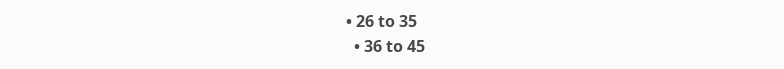• 26 to 35
  • 36 to 45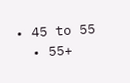• 45 to 55
  • 55+